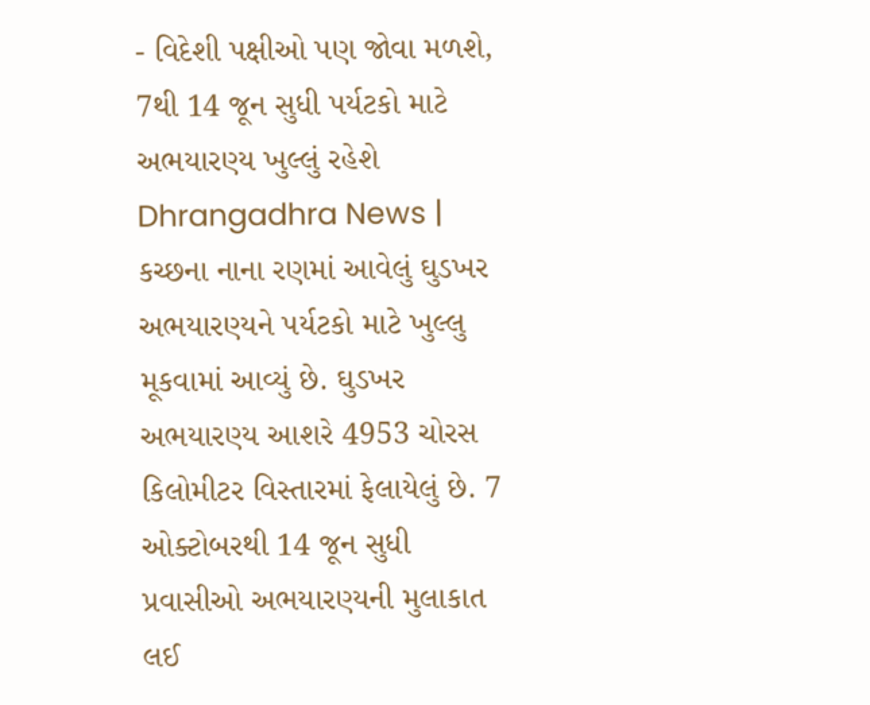- વિદેશી પક્ષીઓ પણ જોવા મળશે, 7થી 14 જૂન સુધી પર્યટકો માટે અભયારણ્ય ખુલ્લું રહેશે
Dhrangadhra News | કચ્છના નાના રણમાં આવેલું ઘુડખર અભયારણ્યને પર્યટકો માટે ખુલ્લુ મૂકવામાં આવ્યું છે. ઘુડખર અભયારણ્ય આશરે 4953 ચોરસ કિલોમીટર વિસ્તારમાં ફેલાયેલું છે. 7 ઓક્ટોબરથી 14 જૂન સુધી પ્રવાસીઓ અભયારણ્યની મુલાકાત લઈ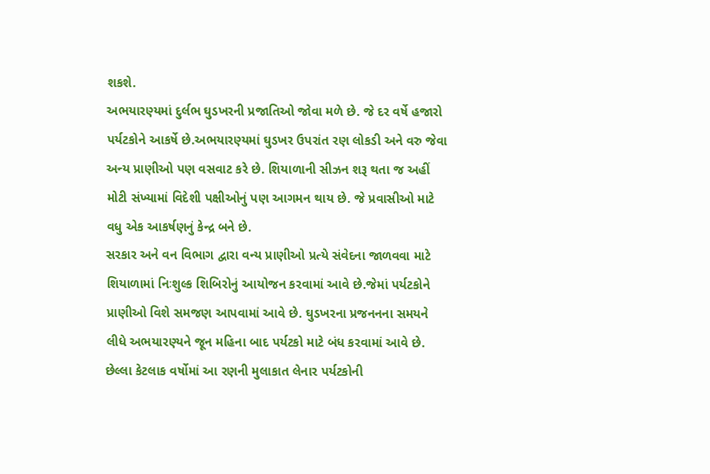શકશે.
અભયારણ્યમાં દુર્લભ ઘુડખરની પ્રજાતિઓ જોવા મળે છે. જે દર વર્ષે હજારો પર્યટકોને આકર્ષે છે.અભયારણ્યમાં ઘુડખર ઉપરાંત રણ લોકડી અને વરુ જેવા અન્ય પ્રાણીઓ પણ વસવાટ કરે છે. શિયાળાની સીઝન શરૂ થતા જ અહીં મોટી સંખ્યામાં વિદેશી પક્ષીઓનું પણ આગમન થાય છે. જે પ્રવાસીઓ માટે વધુ એક આકર્ષણનું કેન્દ્ર બને છે.
સરકાર અને વન વિભાગ દ્વારા વન્ય પ્રાણીઓ પ્રત્યે સંવેદના જાળવવા માટે શિયાળામાં નિઃશુલ્ક શિબિરોનું આયોજન કરવામાં આવે છે.જેમાં પર્યટકોને પ્રાણીઓ વિશે સમજણ આપવામાં આવે છે. ઘુડખરના પ્રજનનના સમયને લીધે અભયારણ્યને જૂન મહિના બાદ પર્યટકો માટે બંધ કરવામાં આવે છે.
છેલ્લા કેટલાક વર્ષોમાં આ રણની મુલાકાત લેનાર પર્યટકોની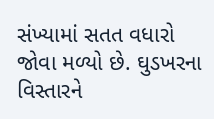સંખ્યામાં સતત વધારો જોવા મળ્યો છે. ઘુડખરના વિસ્તારને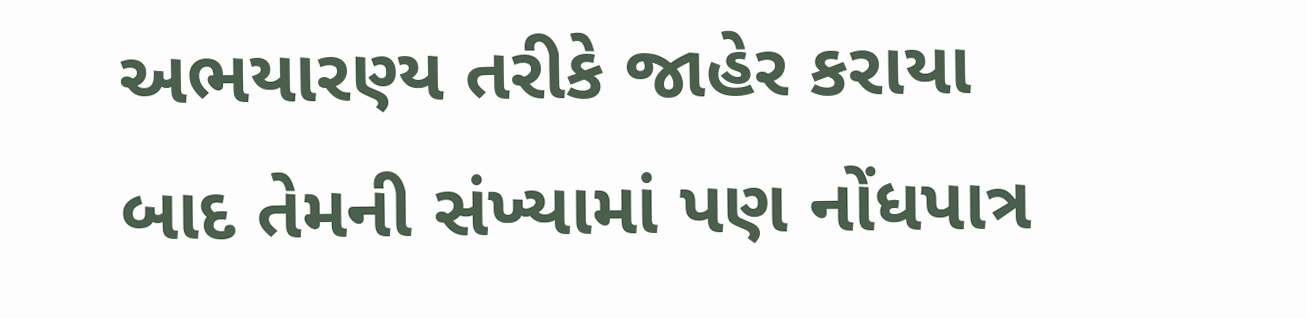અભયારણ્ય તરીકે જાહેર કરાયા બાદ તેમની સંખ્યામાં પણ નોંધપાત્ર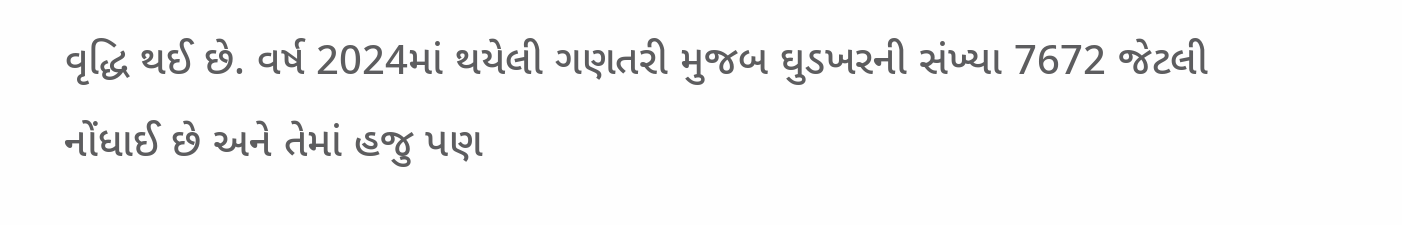વૃદ્ધિ થઈ છે. વર્ષ 2024માં થયેલી ગણતરી મુજબ ઘુડખરની સંખ્યા 7672 જેટલી નોંધાઈ છે અને તેમાં હજુ પણ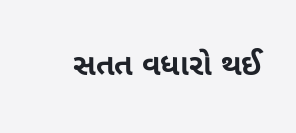સતત વધારો થઈ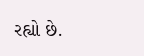રહ્યો છે.